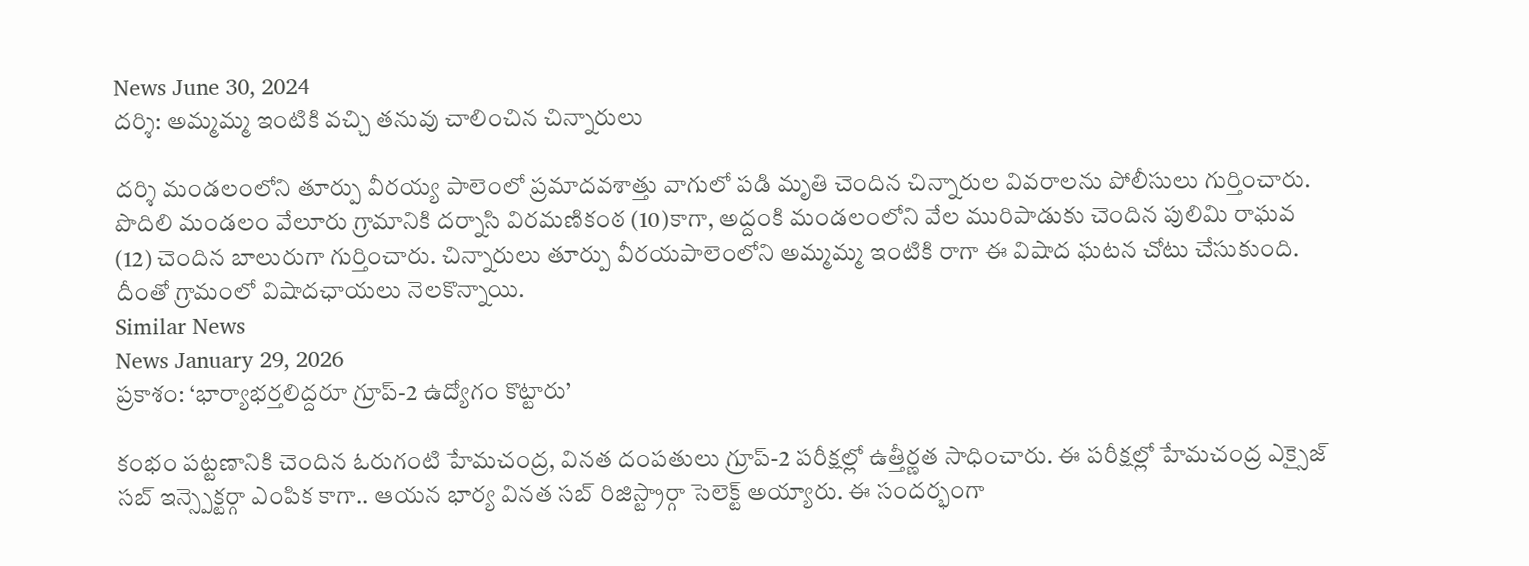News June 30, 2024
దర్శి: అమ్మమ్మ ఇంటికి వచ్చి తనువు చాలించిన చిన్నారులు

దర్శి మండలంలోని తూర్పు వీరయ్య పాలెంలో ప్రమాదవశాత్తు వాగులో పడి మృతి చెందిన చిన్నారుల వివరాలను పోలీసులు గుర్తించారు. పొదిలి మండలం వేలూరు గ్రామానికి దర్నాసి విరమణికంఠ (10)కాగా, అద్దంకి మండలంలోని వేల మురిపాడుకు చెందిన పులిమి రాఘవ (12) చెందిన బాలురుగా గుర్తించారు. చిన్నారులు తూర్పు వీరయపాలెంలోని అమ్మమ్మ ఇంటికి రాగా ఈ విషాద ఘటన చోటు చేసుకుంది. దీంతో గ్రామంలో విషాదఛాయలు నెలకొన్నాయి.
Similar News
News January 29, 2026
ప్రకాశం: ‘భార్యాభర్తలిద్దరూ గ్రూప్-2 ఉద్యోగం కొట్టారు’

కంభం పట్టణానికి చెందిన ఓరుగంటి హేమచంద్ర, వినత దంపతులు గ్రూప్-2 పరీక్షల్లో ఉత్తీర్ణత సాధించారు. ఈ పరీక్షల్లో హేమచంద్ర ఎక్సైజ్ సబ్ ఇన్స్పెక్టర్గా ఎంపిక కాగా.. ఆయన భార్య వినత సబ్ రిజిస్ట్రార్గా సెలెక్ట్ అయ్యారు. ఈ సందర్భంగా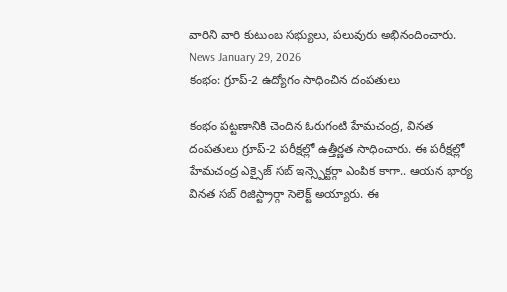వారిని వారి కుటుంబ సభ్యులు, పలువురు అభినందించారు.
News January 29, 2026
కంభం: గ్రూప్-2 ఉద్యోగం సాధించిన దంపతులు

కంభం పట్టణానికి చెందిన ఓరుగంటి హేమచంద్ర, వినత దంపతులు గ్రూప్-2 పరీక్షల్లో ఉత్తీర్ణత సాధించారు. ఈ పరీక్షల్లో హేమచంద్ర ఎక్సైజ్ సబ్ ఇన్స్పెక్టర్గా ఎంపిక కాగా.. ఆయన భార్య వినత సబ్ రిజిస్ట్రార్గా సెలెక్ట్ అయ్యారు. ఈ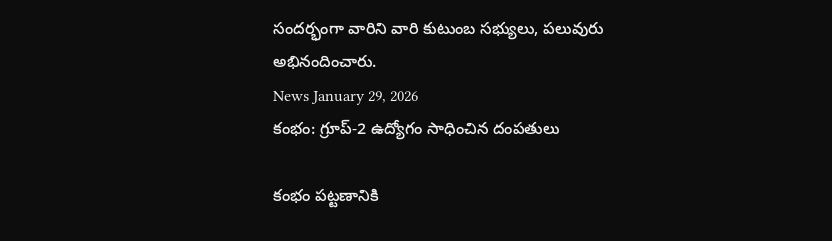సందర్భంగా వారిని వారి కుటుంబ సభ్యులు, పలువురు అభినందించారు.
News January 29, 2026
కంభం: గ్రూప్-2 ఉద్యోగం సాధించిన దంపతులు

కంభం పట్టణానికి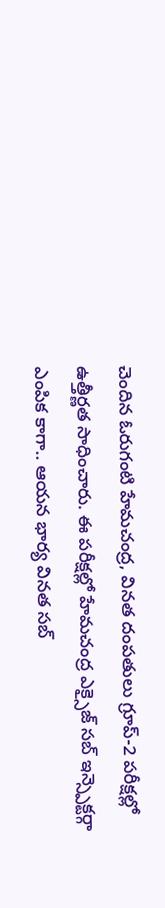చెందిన ఓరుగంటి హేమచంద్ర, వినత దంపతులు గ్రూప్-2 పరీక్షల్లో ఉత్తీర్ణత సాధించారు. ఈ పరీక్షల్లో హేమచంద్ర ఎక్సైజ్ సబ్ ఇన్స్పెక్టర్గా ఎంపిక కాగా.. ఆయన భార్య వినత సబ్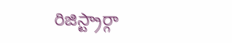రిజిస్ట్రార్గా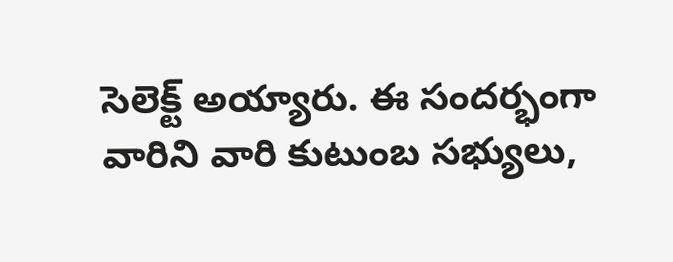సెలెక్ట్ అయ్యారు. ఈ సందర్భంగా వారిని వారి కుటుంబ సభ్యులు,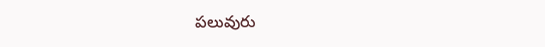పలువురు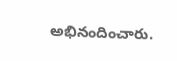అభినందించారు.